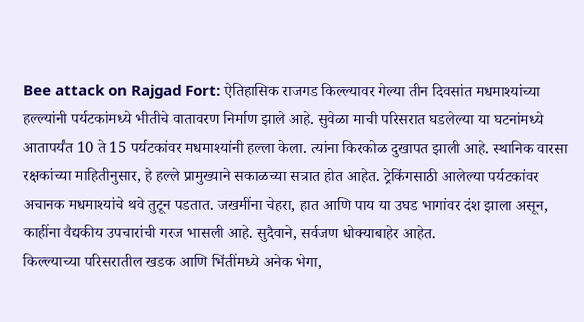Bee attack on Rajgad Fort: ऐतिहासिक राजगड किल्ल्यावर गेल्या तीन दिवसांत मधमाश्यांच्या हल्ल्यांनी पर्यटकांमध्ये भीतीचे वातावरण निर्माण झाले आहे. सुवेळा माची परिसरात घडलेल्या या घटनांमध्ये आतापर्यंत 10 ते 15 पर्यटकांवर मधमाश्यांनी हल्ला केला. त्यांना किरकोळ दुखापत झाली आहे. स्थानिक वारसा रक्षकांच्या माहितीनुसार, हे हल्ले प्रामुख्याने सकाळच्या सत्रात होत आहेत. ट्रेकिंगसाठी आलेल्या पर्यटकांवर अचानक मधमाश्यांचे थवे तुटून पडतात. जखमींना चेहरा, हात आणि पाय या उघड भागांवर दंश झाला असून, काहींना वैद्यकीय उपचारांची गरज भासली आहे. सुदैवाने, सर्वजण धोक्याबाहेर आहेत.
किल्ल्याच्या परिसरातील खडक आणि भिंतींमध्ये अनेक भेगा,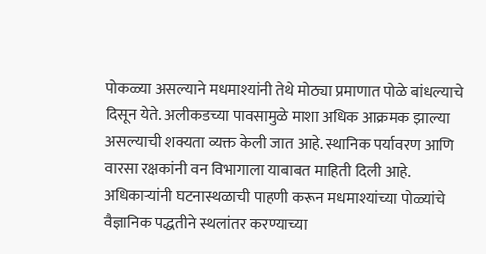पोकळ्या असल्याने मधमाश्यांनी तेथे मोठ्या प्रमाणात पोळे बांधल्याचे दिसून येते. अलीकडच्या पावसामुळे माशा अधिक आक्रमक झाल्या असल्याची शक्यता व्यक्त केली जात आहे. स्थानिक पर्यावरण आणि वारसा रक्षकांनी वन विभागाला याबाबत माहिती दिली आहे. अधिकाऱ्यांनी घटनास्थळाची पाहणी करून मधमाश्यांच्या पोळ्यांचे वैज्ञानिक पद्धतीने स्थलांतर करण्याच्या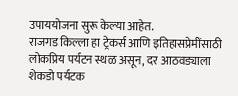उपाययोजना सुरू केल्या आहेत.
राजगड किल्ला हा ट्रेकर्स आणि इतिहासप्रेमींसाठी लोकप्रिय पर्यटन स्थळ असून, दर आठवड्याला शेकडो पर्यटक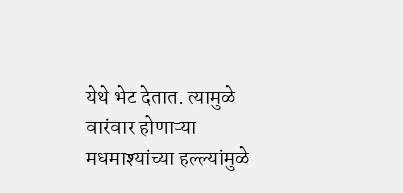येथे भेट देतात. त्यामुळे वारंवार होणाऱ्या मधमाश्यांच्या हल्ल्यांमुळे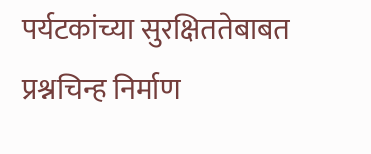पर्यटकांच्या सुरक्षिततेबाबत प्रश्नचिन्ह निर्माण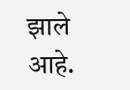झाले आहे.